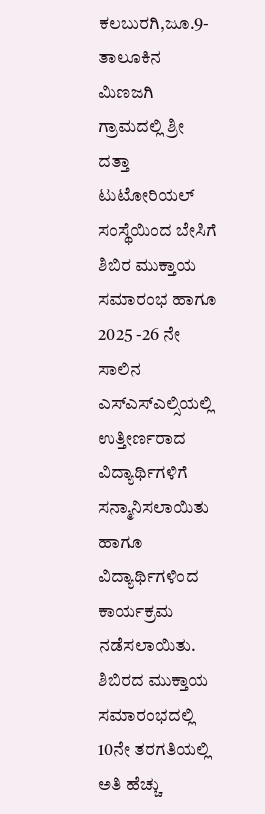ಕಲಬುರಗಿ,ಜೂ.9-ತಾಲೂಕಿನ ಮಿಣಜಗಿ ಗ್ರಾಮದಲ್ಲಿ ಶ್ರೀ ದತ್ತಾ ಟುಟೋರಿಯಲ್ ಸಂಸ್ಥೆಯಿಂದ ಬೇಸಿಗೆ ಶಿಬಿರ ಮುಕ್ತಾಯ ಸಮಾರಂಭ ಹಾಗೂ 2025 -26 ನೇ ಸಾಲಿನ ಎಸ್ಎಸ್ಎಲ್ಸಿಯಲ್ಲಿ ಉತ್ತೀರ್ಣರಾದ ವಿದ್ಯಾರ್ಥಿಗಳಿಗೆ ಸನ್ಮಾನಿಸಲಾಯಿತು ಹಾಗೂ ವಿದ್ಯಾರ್ಥಿಗಳಿಂದ ಕಾರ್ಯಕ್ರಮ ನಡೆಸಲಾಯಿತು.
ಶಿಬಿರದ ಮುಕ್ತಾಯ ಸಮಾರಂಭದಲ್ಲಿ 10ನೇ ತರಗತಿಯಲ್ಲಿ ಅತಿ ಹೆಚ್ಚು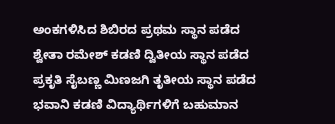ಅಂಕಗಳಿಸಿದ ಶಿಬಿರದ ಪ್ರಥಮ ಸ್ಥಾನ ಪಡೆದ ಶ್ವೇತಾ ರಮೇಶ್ ಕಡಣಿ ದ್ವಿತೀಯ ಸ್ಥಾನ ಪಡೆದ ಪ್ರಕೃತಿ ಸೈಬಣ್ಣ ಮಿಣಜಗಿ ತೃತೀಯ ಸ್ಥಾನ ಪಡೆದ ಭವಾನಿ ಕಡಣಿ ವಿದ್ಯಾರ್ಥಿಗಳಿಗೆ ಬಹುಮಾನ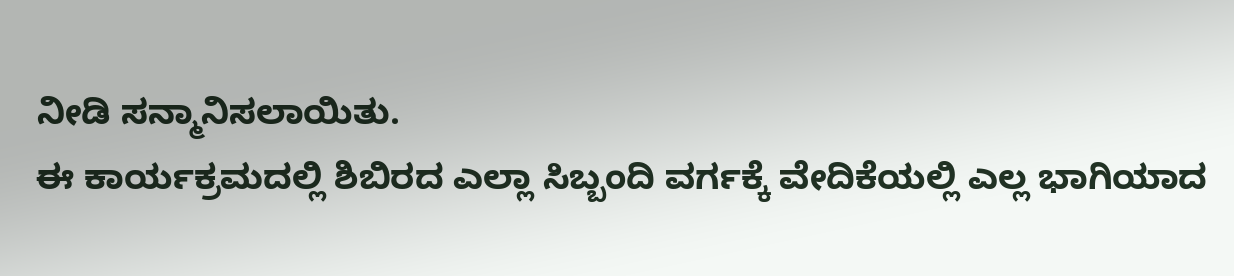ನೀಡಿ ಸನ್ಮಾನಿಸಲಾಯಿತು.
ಈ ಕಾರ್ಯಕ್ರಮದಲ್ಲಿ ಶಿಬಿರದ ಎಲ್ಲಾ ಸಿಬ್ಬಂದಿ ವರ್ಗಕ್ಕೆ ವೇದಿಕೆಯಲ್ಲಿ ಎಲ್ಲ ಭಾಗಿಯಾದ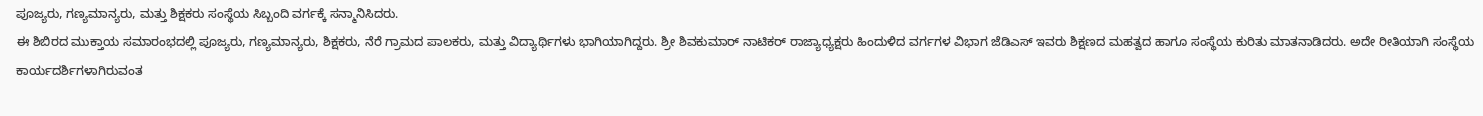ಪೂಜ್ಯರು, ಗಣ್ಯಮಾನ್ಯರು, ಮತ್ತು ಶಿಕ್ಷಕರು ಸಂಸ್ಥೆಯ ಸಿಬ್ಬಂದಿ ವರ್ಗಕ್ಕೆ ಸನ್ಮಾನಿಸಿದರು.
ಈ ಶಿಬಿರದ ಮುಕ್ತಾಯ ಸಮಾರಂಭದಲ್ಲಿ ಪೂಜ್ಯರು, ಗಣ್ಯಮಾನ್ಯರು, ಶಿಕ್ಷಕರು, ನೆರೆ ಗ್ರಾಮದ ಪಾಲಕರು, ಮತ್ತು ವಿದ್ಯಾರ್ಥಿಗಳು ಭಾಗಿಯಾಗಿದ್ದರು. ಶ್ರೀ ಶಿವಕುಮಾರ್ ನಾಟಿಕರ್ ರಾಜ್ಯಾಧ್ಯಕ್ಷರು ಹಿಂದುಳಿದ ವರ್ಗಗಳ ವಿಭಾಗ ಜೆಡಿಎಸ್ ಇವರು ಶಿಕ್ಷಣದ ಮಹತ್ವದ ಹಾಗೂ ಸಂಸ್ಥೆಯ ಕುರಿತು ಮಾತನಾಡಿದರು. ಅದೇ ರೀತಿಯಾಗಿ ಸಂಸ್ಥೆಯ ಕಾರ್ಯದರ್ಶಿಗಳಾಗಿರುವಂತ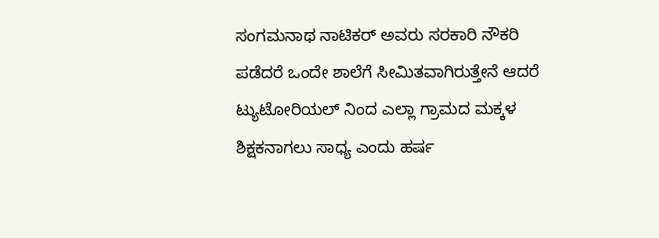ಸಂಗಮನಾಥ ನಾಟಿಕರ್ ಅವರು ಸರಕಾರಿ ನೌಕರಿ ಪಡೆದರೆ ಒಂದೇ ಶಾಲೆಗೆ ಸೀಮಿತವಾಗಿರುತ್ತೇನೆ ಆದರೆ ಟ್ಯುಟೋರಿಯಲ್ ನಿಂದ ಎಲ್ಲಾ ಗ್ರಾಮದ ಮಕ್ಕಳ ಶಿಕ್ಷಕನಾಗಲು ಸಾಧ್ಯ ಎಂದು ಹರ್ಷ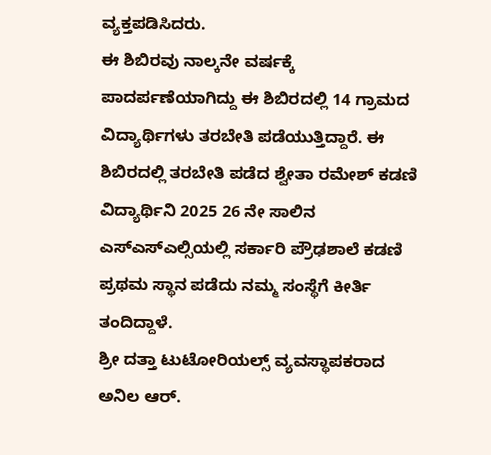ವ್ಯಕ್ತಪಡಿಸಿದರು.
ಈ ಶಿಬಿರವು ನಾಲ್ಕನೇ ವರ್ಷಕ್ಕೆ ಪಾದರ್ಪಣೆಯಾಗಿದ್ದು ಈ ಶಿಬಿರದಲ್ಲಿ 14 ಗ್ರಾಮದ ವಿದ್ಯಾರ್ಥಿಗಳು ತರಬೇತಿ ಪಡೆಯುತ್ತಿದ್ದಾರೆ. ಈ ಶಿಬಿರದಲ್ಲಿ ತರಬೇತಿ ಪಡೆದ ಶ್ವೇತಾ ರಮೇಶ್ ಕಡಣಿ ವಿದ್ಯಾರ್ಥಿನಿ 2025 26 ನೇ ಸಾಲಿನ ಎಸ್ಎಸ್ಎಲ್ಸಿಯಲ್ಲಿ ಸರ್ಕಾರಿ ಪ್ರೌಢಶಾಲೆ ಕಡಣಿ ಪ್ರಥಮ ಸ್ಥಾನ ಪಡೆದು ನಮ್ಮ ಸಂಸ್ಥೆಗೆ ಕೀರ್ತಿ ತಂದಿದ್ದಾಳೆ.
ಶ್ರೀ ದತ್ತಾ ಟುಟೋರಿಯಲ್ಸ್ ವ್ಯವಸ್ಥಾಪಕರಾದ ಅನಿಲ ಆರ್.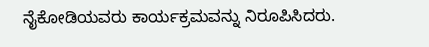ನೈಕೋಡಿಯವರು ಕಾರ್ಯಕ್ರಮವನ್ನು ನಿರೂಪಿಸಿದರು.